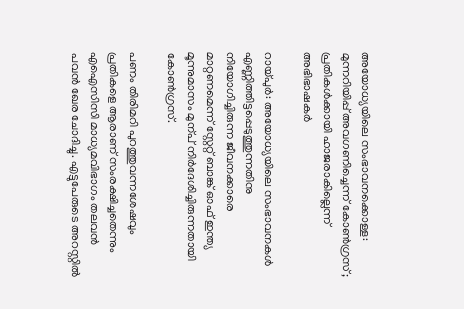അയോധ്യയിലെ സംഭാവനക്കൊള്ള: മുന്നറിയിപ്പ് അവഗണിച്ചെന്ന് കോൺഗ്രസ്; പ്രതികള്‍ക്കായി ഹാജരാകില്ലെന്ന് അഭിഭാഷകര്‍

റായ്പുർ: അയോധ്യയിലെ സംഭാവനകൾ എണ്ണിത്തിട്ടപ്പെടുത്തുന്നതിനു നിയോഗിച്ചിരുന്ന ജീവനക്കാരെ മാറ്റണമെന്ന് സ്റ്റേറ്റ് ബാങ്ക് ഓഫ് ഇന്ത്യ മൂന്നുമാസം മുന്പ് നിർദേശിച്ചിരുന്നതായി കോൺഗ്രസ്.

പണം തിരിമറി പുറത്തുവന്നശേഷവും പ്രതികളെ ആരാണ് സംരക്ഷിച്ചതെന്നും എഐസിസി മാധ്യമവിഭാഗം തലവൻ പവൻ ഖേര ചോദിച്ചു. എട്ടുപേരുടെ അറസ്റ്റിൽ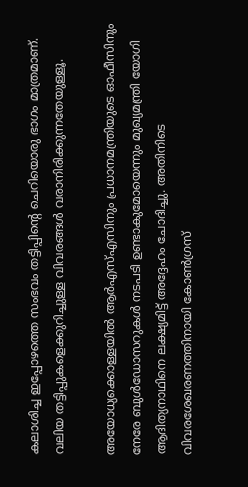കലാശിച്ച ഇപ്പോഴത്തെ സംഭവം തട്ടിപ്പിന്‍റെ ചെറിയൊരു ഭാഗം മാത്രമാണ്. വലിയ തട്ടിപ്പുകളെക്കുറിച്ചുള്ള വിവരങ്ങൾ വരാനിരിക്കുന്നതേയുള്ളൂ.

അയോധ്യക്കൊള്ളയിൽ ആർഎസ്എസിനും പ്രധാനമന്ത്രിയുടെ ഓഫീസിനും നേരേ ബുൾഡോസറുകൾ നടപടി ഉണ്ടാകുമോയെന്നും മുഖ്യമന്ത്രി യോഗി ആദിത്യനാഥിനെ ലക്ഷ്യമിട്ട് അദ്ദേഹം ചോദിച്ചു. അതിനിടെ വിവരശേഖരണത്തിനായി കോൺഗ്രസ്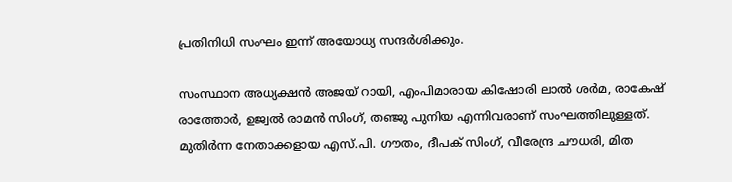പ്രതിനിധി സംഘം ഇന്ന് അയോധ്യ സന്ദർശിക്കും.

സംസ്ഥാന അധ്യക്ഷൻ അജയ് റായി, എംപിമാരായ കിഷോരി ലാൽ ശർമ, രാകേഷ് രാത്തോർ, ഉജ്വൽ രാമൻ സിംഗ്, തഞ്ജു പുനിയ എന്നിവരാണ് സംഘത്തിലുള്ളത്. മുതിർന്ന നേതാക്കളായ എസ്.പി. ഗൗതം, ദീപക് സിംഗ്, വീരേന്ദ്ര ചൗധരി, മിത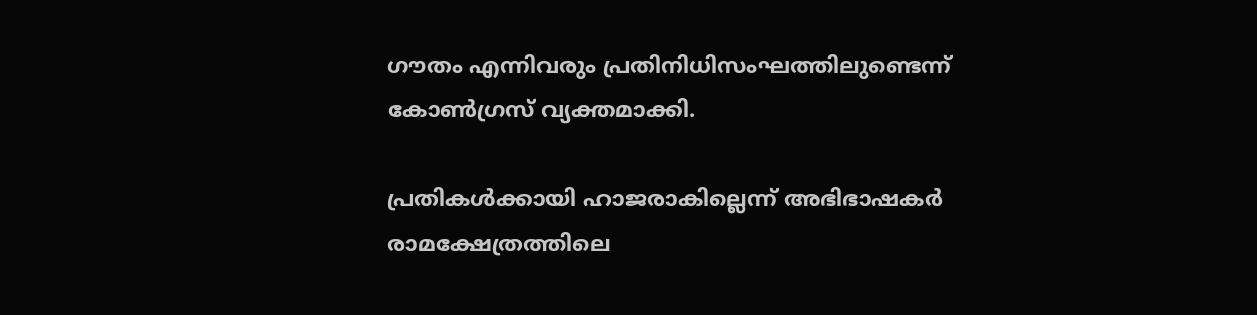ഗൗതം എന്നിവരും പ്രതിനിധിസംഘത്തിലുണ്ടെന്ന് കോൺഗ്രസ് വ്യക്തമാക്കി.

പ്രതികള്‍ക്കായി ഹാജരാകില്ലെന്ന് അഭിഭാഷകര്‍
രാമക്ഷേത്രത്തിലെ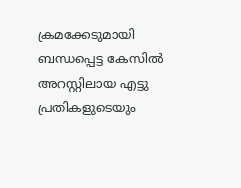ക്രമക്കേടുമായി ബന്ധപ്പെട്ട കേസിൽ അറസ്റ്റിലായ എട്ടു പ്രതികളുടെയും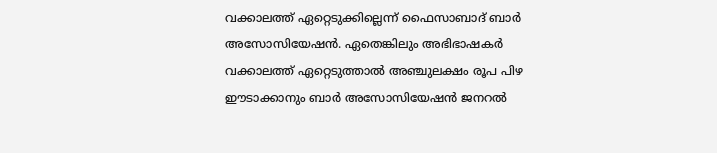വക്കാലത്ത് ഏറ്റെടുക്കില്ലെന്ന് ഫൈസാബാദ് ബാര്‍ അസോസിയേഷന്‍. ഏതെങ്കിലും അഭിഭാഷകർ വക്കാലത്ത് ഏറ്റെടുത്താൽ അഞ്ചുലക്ഷം രൂപ പിഴ ഈടാക്കാനും ബാർ അസോസിയേഷൻ ജനറൽ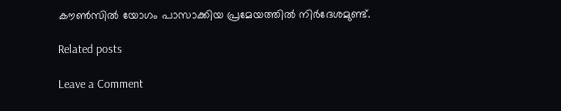കൗൺസിൽ യോഗം പാസാക്കിയ പ്രമേയത്തിൽ നിർദേശമുണ്ട്.

Related posts

Leave a Comment